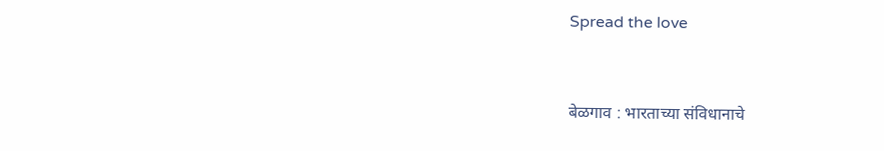Spread the love


बेळगाव : भारताच्या संविधानाचे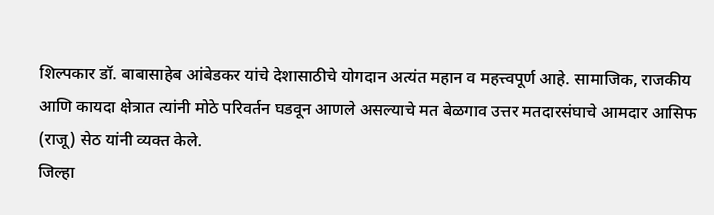शिल्पकार डॉ. बाबासाहेब आंबेडकर यांचे देशासाठीचे योगदान अत्यंत महान व महत्त्वपूर्ण आहे. सामाजिक, राजकीय आणि कायदा क्षेत्रात त्यांनी मोठे परिवर्तन घडवून आणले असल्याचे मत बेळगाव उत्तर मतदारसंघाचे आमदार आसिफ (राजू) सेठ यांनी व्यक्त केले.
जिल्हा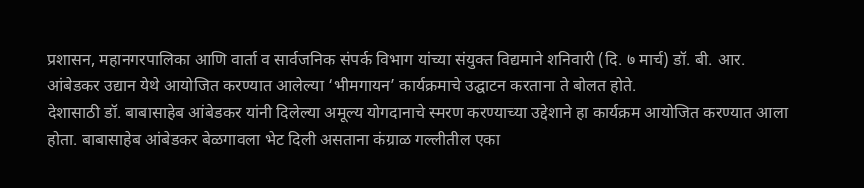प्रशासन, महानगरपालिका आणि वार्ता व सार्वजनिक संपर्क विभाग यांच्या संयुक्त विद्यमाने शनिवारी (दि. ७ मार्च) डॉ. बी. आर. आंबेडकर उद्यान येथे आयोजित करण्यात आलेल्या ‘भीमगायन’ कार्यक्रमाचे उद्घाटन करताना ते बोलत होते.
देशासाठी डॉ. बाबासाहेब आंबेडकर यांनी दिलेल्या अमूल्य योगदानाचे स्मरण करण्याच्या उद्देशाने हा कार्यक्रम आयोजित करण्यात आला होता. बाबासाहेब आंबेडकर बेळगावला भेट दिली असताना कंग्राळ गल्लीतील एका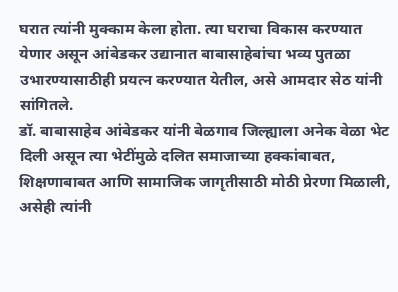घरात त्यांनी मुक्काम केला होता. त्या घराचा विकास करण्यात येणार असून आंबेडकर उद्यानात बाबासाहेबांचा भव्य पुतळा उभारण्यासाठीही प्रयत्न करण्यात येतील, असे आमदार सेठ यांनी सांगितले.
डॉ. बाबासाहेब आंबेडकर यांनी बेळगाव जिल्ह्याला अनेक वेळा भेट दिली असून त्या भेटींमुळे दलित समाजाच्या हक्कांबाबत, शिक्षणाबाबत आणि सामाजिक जागृतीसाठी मोठी प्रेरणा मिळाली, असेही त्यांनी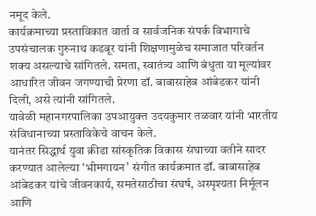नमूद केले.
कार्यक्रमाच्या प्रस्ताविकात वार्ता व सार्वजनिक संपर्क विभागाचे उपसंचालक गुरुनाथ कडबूर यांनी शिक्षणामुळेच समाजात परिवर्तन शक्य असल्याचे सांगितले. समता, स्वातंत्र्य आणि बंधुता या मूल्यांवर आधारित जीवन जगण्याची प्रेरणा डॉ. बाबासाहेब आंबेडकर यांनी दिली, असे त्यांनी सांगितले.
यावेळी महानगरपालिका उपआयुक्त उदयकुमार तळवार यांनी भारतीय संविधानाच्या प्रस्ताविकेचे वाचन केले.
यानंतर सिद्धार्थ युवा क्रीडा सांस्कृतिक विकास संघाच्या वतीने सादर करण्यात आलेल्या ‘भीमगायन’ संगीत कार्यक्रमात डॉ. बाबासाहेब आंबेडकर यांचे जीवनकार्य, समतेसाठीचा संघर्ष, अस्पृश्यता निर्मूलन आणि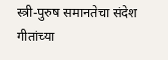स्त्री-पुरुष समानतेचा संदेश गीतांच्या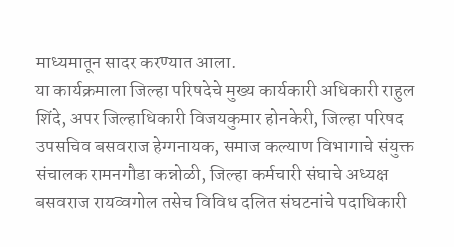माध्यमातून सादर करण्यात आला.
या कार्यक्रमाला जिल्हा परिषदेचे मुख्य कार्यकारी अधिकारी राहुल शिंदे, अपर जिल्हाधिकारी विजयकुमार होनकेरी, जिल्हा परिषद उपसचिव बसवराज हेग्गनायक, समाज कल्याण विभागाचे संयुक्त संचालक रामनगौडा कन्नोळी, जिल्हा कर्मचारी संघाचे अध्यक्ष बसवराज रायव्वगोल तसेच विविध दलित संघटनांचे पदाधिकारी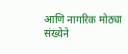आणि नागरिक मोठ्या संख्येने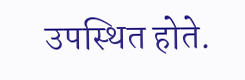उपस्थित होते.